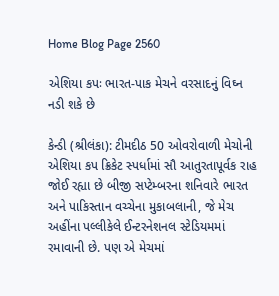Home Blog Page 2560

એશિયા કપઃ ભારત-પાક મેચને વરસાદનું વિઘ્ન નડી શકે છે

કેન્ડી (શ્રીલંકા): ટીમદીઠ 50 ઓવરોવાળી મેચોની એશિયા કપ ક્રિકેટ સ્પર્ધામાં સૌ આતુરતાપૂર્વક રાહ જોઈ રહ્યા છે બીજી સપ્ટેમ્બરના શનિવારે ભારત અને પાકિસ્તાન વચ્ચેના મુકાબલાની, જે મેચ અહીંના પલ્લીકેલે ઈન્ટરનેશનલ સ્ટેડિયમમાં રમાવાની છે. પણ એ મેચમાં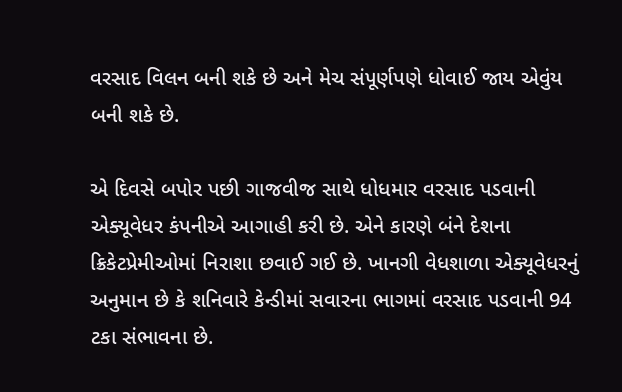વરસાદ વિલન બની શકે છે અને મેચ સંપૂર્ણપણે ધોવાઈ જાય એવુંય બની શકે છે.

એ દિવસે બપોર પછી ગાજવીજ સાથે ધોધમાર વરસાદ પડવાની એક્યૂવેધર કંપનીએ આગાહી કરી છે. એને કારણે બંને દેશના ક્રિકેટપ્રેમીઓમાં નિરાશા છવાઈ ગઈ છે. ખાનગી વેધશાળા એક્યૂવેધરનું અનુમાન છે કે શનિવારે કેન્ડીમાં સવારના ભાગમાં વરસાદ પડવાની 94 ટકા સંભાવના છે.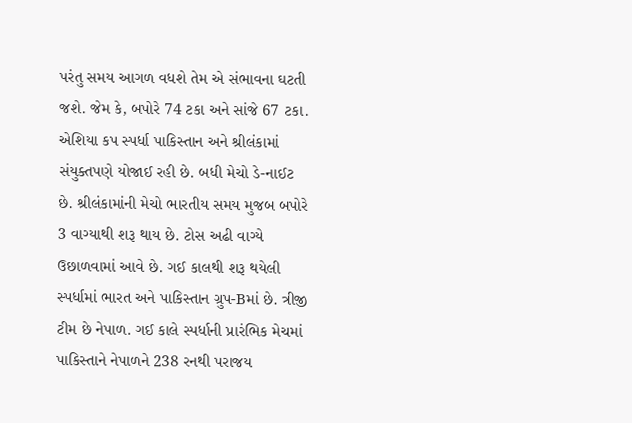પરંતુ સમય આગળ વધશે તેમ એ સંભાવના ઘટતી જશે. જેમ કે, બપોરે 74 ટકા અને સાંજે 67 ટકા. એશિયા કપ સ્પર્ધા પાકિસ્તાન અને શ્રીલંકામાં સંયુક્તપણે યોજાઈ રહી છે. બધી મેચો ડે-નાઈટ છે. શ્રીલંકામાંની મેચો ભારતીય સમય મુજબ બપોરે 3 વાગ્યાથી શરૂ થાય છે. ટોસ અઢી વાગ્યે ઉછાળવામાં આવે છે. ગઈ કાલથી શરૂ થયેલી સ્પર્ધામાં ભારત અને પાકિસ્તાન ગ્રુપ-Bમાં છે. ત્રીજી ટીમ છે નેપાળ. ગઈ કાલે સ્પર્ધાની પ્રારંભિક મેચમાં પાકિસ્તાને નેપાળને 238 રનથી પરાજય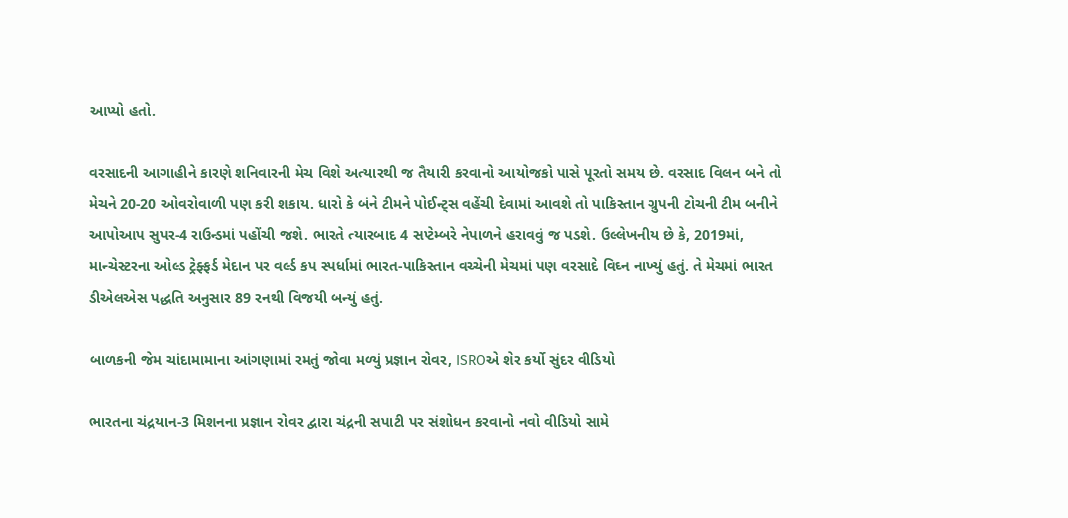આપ્યો હતો.

વરસાદની આગાહીને કારણે શનિવારની મેચ વિશે અત્યારથી જ તૈયારી કરવાનો આયોજકો પાસે પૂરતો સમય છે. વરસાદ વિલન બને તો મેચને 20-20 ઓવરોવાળી પણ કરી શકાય. ધારો કે બંને ટીમને પોઈન્ટ્સ વહેંચી દેવામાં આવશે તો પાકિસ્તાન ગ્રુપની ટોચની ટીમ બનીને આપોઆપ સુપર-4 રાઉન્ડમાં પહોંચી જશે. ભારતે ત્યારબાદ 4 સપ્ટેમ્બરે નેપાળને હરાવવું જ પડશે. ઉલ્લેખનીય છે કે, 2019માં, માન્ચેસ્ટરના ઓલ્ડ ટ્રેફ્ફર્ડ મેદાન પર વર્લ્ડ કપ સ્પર્ધામાં ભારત-પાકિસ્તાન વચ્ચેની મેચમાં પણ વરસાદે વિઘ્ન નાખ્યું હતું. તે મેચમાં ભારત ડીએલએસ પદ્ધતિ અનુસાર 89 રનથી વિજયી બન્યું હતું.

બાળકની જેમ ચાંદામામાના આંગણામાં રમતું જોવા મળ્યું પ્રજ્ઞાન રોવર, ISROએ શેર કર્યો સુંદર વીડિયો

ભારતના ચંદ્રયાન-3 મિશનના પ્રજ્ઞાન રોવર દ્વારા ચંદ્રની સપાટી પર સંશોધન કરવાનો નવો વીડિયો સામે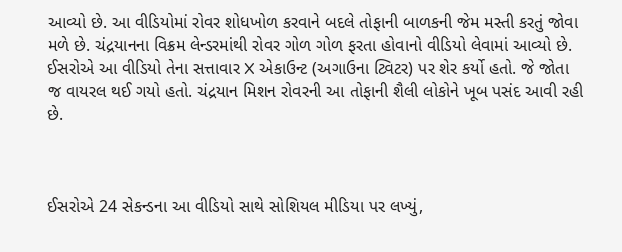આવ્યો છે. આ વીડિયોમાં રોવર શોધખોળ કરવાને બદલે તોફાની બાળકની જેમ મસ્તી કરતું જોવા મળે છે. ચંદ્રયાનના વિક્રમ લેન્ડરમાંથી રોવર ગોળ ગોળ ફરતા હોવાનો વીડિયો લેવામાં આવ્યો છે. ઈસરોએ આ વીડિયો તેના સત્તાવાર X એકાઉન્ટ (અગાઉના ટ્વિટર) પર શેર કર્યો હતો. જે જોતા જ વાયરલ થઈ ગયો હતો. ચંદ્રયાન મિશન રોવરની આ તોફાની શૈલી લોકોને ખૂબ પસંદ આવી રહી છે.



ઈસરોએ 24 સેકન્ડના આ વીડિયો સાથે સોશિયલ મીડિયા પર લખ્યું,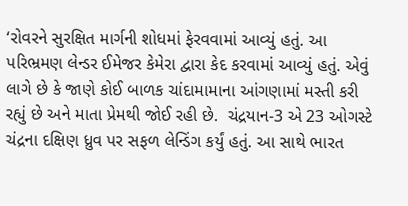‘રોવરને સુરક્ષિત માર્ગની શોધમાં ફેરવવામાં આવ્યું હતું. આ પરિભ્રમણ લેન્ડર ઈમેજર કેમેરા દ્વારા કેદ કરવામાં આવ્યું હતું. એવું લાગે છે કે જાણે કોઈ બાળક ચાંદામામાના આંગણામાં મસ્તી કરી રહ્યું છે અને માતા પ્રેમથી જોઈ રહી છે.  ચંદ્રયાન-3 એ 23 ઓગસ્ટે ચંદ્રના દક્ષિણ ધ્રુવ પર સફળ લેન્ડિંગ કર્યું હતું. આ સાથે ભારત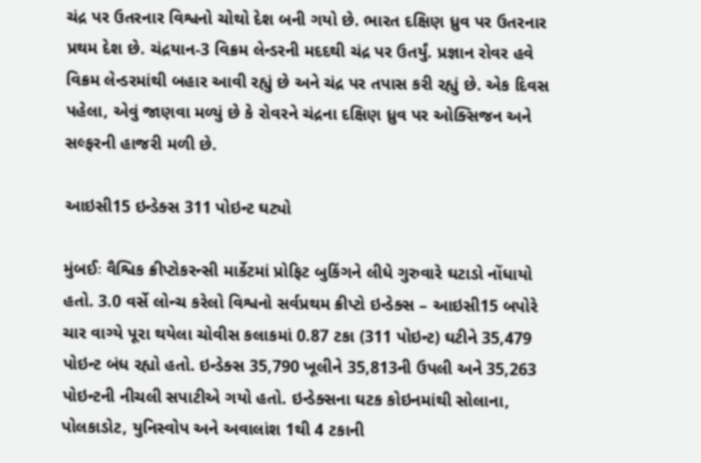ચંદ્ર પર ઉતરનાર વિશ્વનો ચોથો દેશ બની ગયો છે. ભારત દક્ષિણ ધ્રુવ પર ઉતરનાર પ્રથમ દેશ છે. ચંદ્રયાન-3 વિક્રમ લેન્ડરની મદદથી ચંદ્ર પર ઉતર્યું. પ્રજ્ઞાન રોવર હવે વિક્રમ લેન્ડરમાંથી બહાર આવી રહ્યું છે અને ચંદ્ર પર તપાસ કરી રહ્યું છે. એક દિવસ પહેલા, એવું જાણવા મળ્યું છે કે રોવરને ચંદ્રના દક્ષિણ ધ્રુવ પર ઓક્સિજન અને સલ્ફરની હાજરી મળી છે.

આઇસી15 ઇન્ડેક્સ 311 પોઇન્ટ ઘટ્યો

મુંબઈઃ વૈશ્વિક ક્રીપ્ટોકરન્સી માર્કેટમાં પ્રોફિટ બુકિંગને લીધે ગુરુવારે ઘટાડો નોંધાયો હતો. 3.0 વર્સે લોન્ચ કરેલો વિશ્વનો સર્વપ્રથમ ક્રીપ્ટો ઇન્ડેક્સ – આઇસી15 બપોરે ચાર વાગ્યે પૂરા થયેલા ચોવીસ કલાકમાં 0.87 ટકા (311 પોઇન્ટ) ઘટીને 35,479 પોઇન્ટ બંધ રહ્યો હતો. ઇન્ડેક્સ 35,790 ખૂલીને 35,813ની ઉપલી અને 35,263 પોઇન્ટની નીચલી સપાટીએ ગયો હતો. ઇન્ડેક્સના ઘટક કોઇનમાંથી સોલાના, પોલકાડોટ, યુનિસ્વોપ અને અવાલાંશ 1થી 4 ટકાની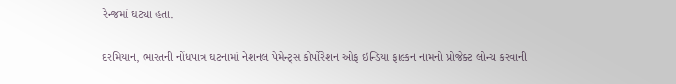રેન્જમાં ઘટ્યા હતા.

દરમિયાન, ભારતની નોંધપાત્ર ઘટનામાં નેશનલ પેમેન્ટ્સ કોર્પોરેશન ઓફ ઇન્ડિયા ફાલ્કન નામનો પ્રોજેક્ટ લોન્ચ કરવાની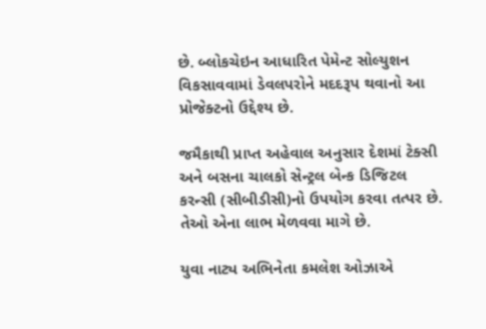છે. બ્લોકચેઇન આધારિત પેમેન્ટ સોલ્યુશન વિકસાવવામાં ડેવલપરોને મદદરૂપ થવાનો આ પ્રોજેક્ટનો ઉદ્દેશ્ય છે.

જમૈકાથી પ્રાપ્ત અહેવાલ અનુસાર દેશમાં ટેક્સી અને બસના ચાલકો સેન્ટ્રલ બેન્ક ડિજિટલ કરન્સી (સીબીડીસી)નો ઉપયોગ કરવા તત્પર છે. તેઓ એના લાભ મેળવવા માગે છે.

યુવા નાટ્ય અભિનેતા કમલેશ ઓઝાએ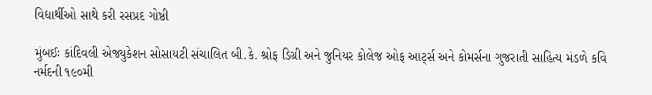વિદ્યાર્થીઓ સાથે કરી રસપ્રદ ગોષ્ઠી

મુંબઈઃ કાંદિવલી એજ્યુકેશન સોસાયટી સંચાલિત બી.કે. શ્રોફ ડિગ્રી અને જુનિયર કોલેજ ઓફ આર્ટ્સ અને કોમર્સના ગુજરાતી સાહિત્ય મંડળે કવિ નર્મદની ૧૯૦મી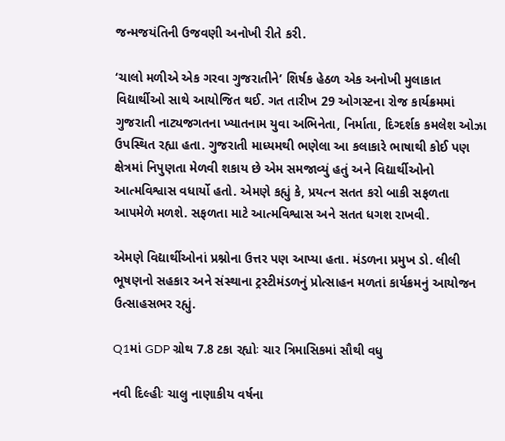જન્મજયંતિની ઉજવણી અનોખી રીતે કરી.

‘ચાલો મળીએ એક ગરવા ગુજરાતીને’ શિર્ષક હેઠળ એક અનોખી મુલાકાત વિદ્યાર્થીઓ સાથે આયોજિત થઈ. ગત તારીખ 29 ઓગસ્ટના રોજ કાર્યક્રમમાં ગુજરાતી નાટ્યજગતના ખ્યાતનામ યુવા અભિનેતા, નિર્માતા, દિગ્દર્શક કમલેશ ઓઝા ઉપસ્થિત રહ્યા હતા. ગુજરાતી માધ્યમથી ભણેલા આ કલાકારે ભાષાથી કોઈ પણ ક્ષેત્રમાં નિપુણતા મેળવી શકાય છે એમ સમજાવ્યું હતું અને વિદ્યાર્થીઓનો આત્મવિશ્વાસ વધાર્યો હતો. એમણે કહ્યું કે, પ્રયત્ન સતત કરો બાકી સફળતા આપમેળે મળશે. સફળતા માટે આત્મવિશ્વાસ અને સતત ધગશ રાખવી.

એમણે વિદ્યાર્થીઓનાં પ્રશ્નોના ઉત્તર પણ આપ્યા હતા. મંડળના પ્રમુખ ડો. લીલી ભૂષણનો સહકાર અને સંસ્થાના ટ્રસ્ટીમંડળનું પ્રોત્સાહન મળતાં કાર્યક્રમનું આયોજન ઉત્સાહસભર રહ્યું.

Q1માં GDP ગ્રોથ 7.8 ટકા રહ્યોઃ ચાર ત્રિમાસિકમાં સૌથી વધુ

નવી દિલ્હીઃ ચાલુ નાણાકીય વર્ષના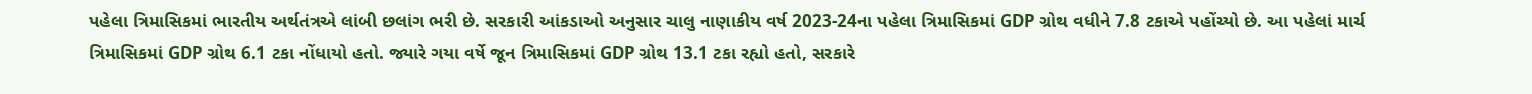પહેલા ત્રિમાસિકમાં ભારતીય અર્થતંત્રએ લાંબી છલાંગ ભરી છે. સરકારી આંકડાઓ અનુસાર ચાલુ નાણાકીય વર્ષ 2023-24ના પહેલા ત્રિમાસિકમાં GDP ગ્રોથ વધીને 7.8 ટકાએ પહોંચ્યો છે. આ પહેલાં માર્ચ ત્રિમાસિકમાં GDP ગ્રોથ 6.1 ટકા નોંધાયો હતો. જ્યારે ગયા વર્ષે જૂન ત્રિમાસિકમાં GDP ગ્રોથ 13.1 ટકા રહ્યો હતો, સરકારે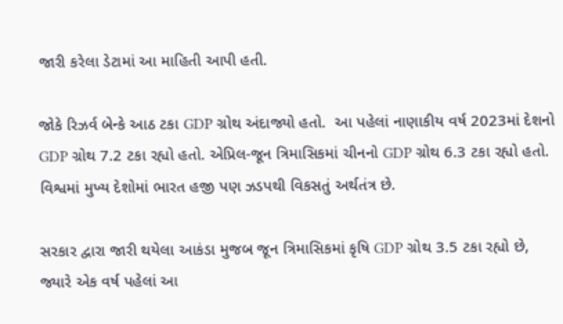જારી કરેલા ડેટામાં આ માહિતી આપી હતી.

જોકે રિઝર્વ બેન્કે આઠ ટકા GDP ગ્રોથ અંદાજ્યો હતો.  આ પહેલાં નાણાકીય વર્ષ 2023માં દેશનો GDP ગ્રોથ 7.2 ટકા રહ્યો હતો. એપ્રિલ-જૂન ત્રિમાસિકમાં ચીનનો GDP ગ્રોથ 6.3 ટકા રહ્યો હતો. વિશ્વમાં મુખ્ય દેશોમાં ભારત હજી પણ ઝડપથી વિકસતું અર્થતંત્ર છે.

સરકાર દ્વારા જારી થયેલા આકંડા મુજબ જૂન ત્રિમાસિકમાં કૃષિ GDP ગ્રોથ 3.5 ટકા રહ્યો છે, જ્યારે એક વર્ષ પહેલાં આ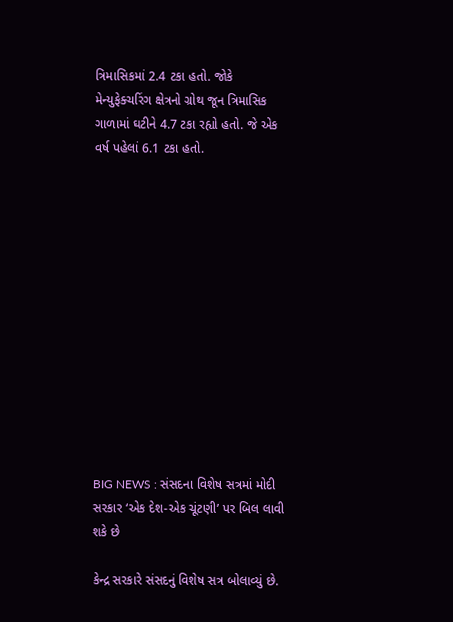ત્રિમાસિકમાં 2.4 ટકા હતો. જોકે મેન્યુફેક્ચરિંગ ક્ષેત્રનો ગ્રોથ જૂન ત્રિમાસિક ગાળામાં ઘટીને 4.7 ટકા રહ્યો હતો. જે એક વર્ષ પહેલાં 6.1 ટકા હતો.













BIG NEWS : સંસદના વિશેષ સત્રમાં મોદી સરકાર ‘એક દેશ-એક ચૂંટણી’ પર બિલ લાવી શકે છે

કેન્દ્ર સરકારે સંસદનું વિશેષ સત્ર બોલાવ્યું છે.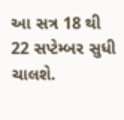આ સત્ર 18 થી 22 સપ્ટેમ્બર સુધી ચાલશે.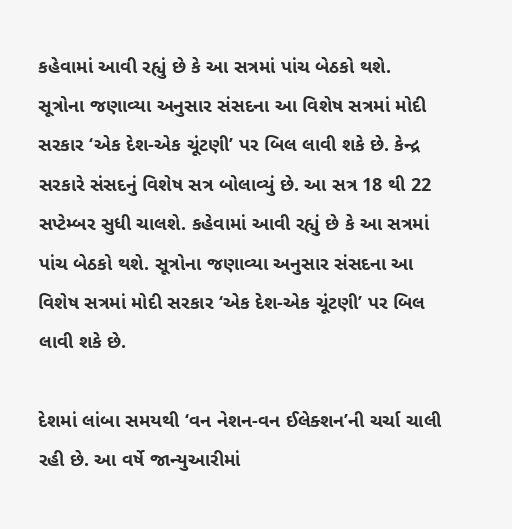કહેવામાં આવી રહ્યું છે કે આ સત્રમાં પાંચ બેઠકો થશે. સૂત્રોના જણાવ્યા અનુસાર સંસદના આ વિશેષ સત્રમાં મોદી સરકાર ‘એક દેશ-એક ચૂંટણી’ પર બિલ લાવી શકે છે. કેન્દ્ર સરકારે સંસદનું વિશેષ સત્ર બોલાવ્યું છે. આ સત્ર 18 થી 22 સપ્ટેમ્બર સુધી ચાલશે. કહેવામાં આવી રહ્યું છે કે આ સત્રમાં પાંચ બેઠકો થશે. સૂત્રોના જણાવ્યા અનુસાર સંસદના આ વિશેષ સત્રમાં મોદી સરકાર ‘એક દેશ-એક ચૂંટણી’ પર બિલ લાવી શકે છે.

દેશમાં લાંબા સમયથી ‘વન નેશન-વન ઈલેક્શન’ની ચર્ચા ચાલી રહી છે. આ વર્ષે જાન્યુઆરીમાં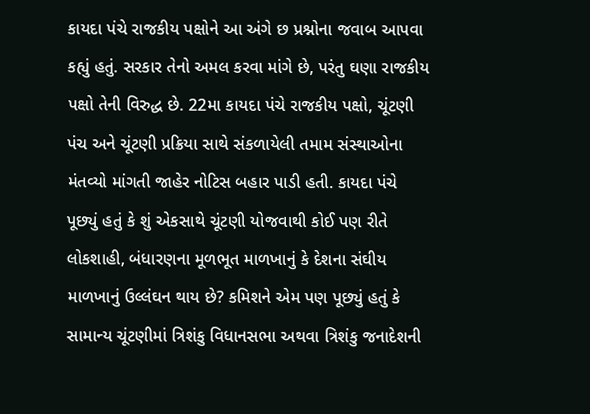કાયદા પંચે રાજકીય પક્ષોને આ અંગે છ પ્રશ્નોના જવાબ આપવા કહ્યું હતું. સરકાર તેનો અમલ કરવા માંગે છે, પરંતુ ઘણા રાજકીય પક્ષો તેની વિરુદ્ધ છે. 22મા કાયદા પંચે રાજકીય પક્ષો, ચૂંટણી પંચ અને ચૂંટણી પ્રક્રિયા સાથે સંકળાયેલી તમામ સંસ્થાઓના મંતવ્યો માંગતી જાહેર નોટિસ બહાર પાડી હતી. કાયદા પંચે પૂછ્યું હતું કે શું એકસાથે ચૂંટણી યોજવાથી કોઈ પણ રીતે લોકશાહી, બંધારણના મૂળભૂત માળખાનું કે દેશના સંઘીય માળખાનું ઉલ્લંઘન થાય છે? કમિશને એમ પણ પૂછ્યું હતું કે સામાન્ય ચૂંટણીમાં ત્રિશંકુ વિધાનસભા અથવા ત્રિશંકુ જનાદેશની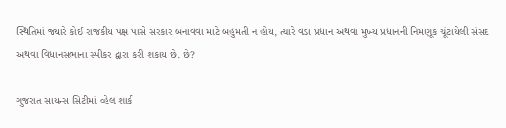સ્થિતિમાં જ્યારે કોઈ રાજકીય પક્ષ પાસે સરકાર બનાવવા માટે બહુમતી ન હોય, ત્યારે વડા પ્રધાન અથવા મુખ્ય પ્રધાનની નિમણૂક ચૂંટાયેલી સંસદ અથવા વિધાનસભાના સ્પીકર દ્વારા કરી શકાય છે. છે?

ગુજરાત સાયન્સ સિટીમાં વ્હેલ શાર્ક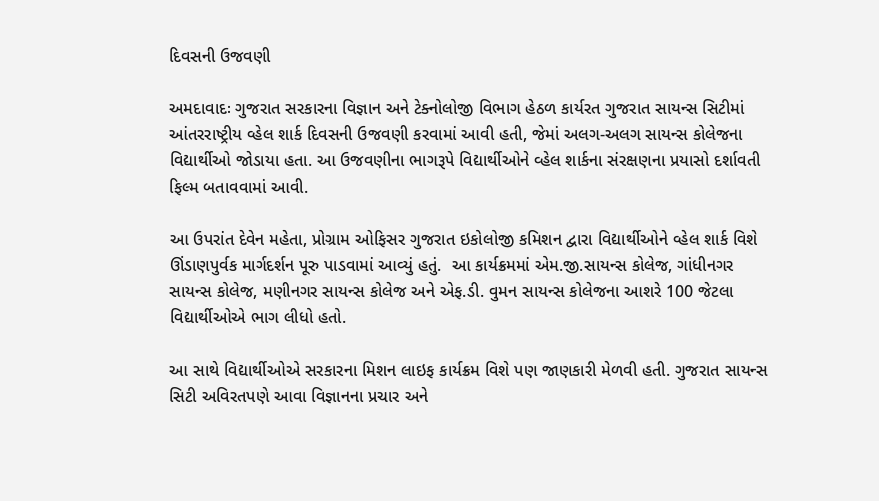દિવસની ઉજવણી

અમદાવાદઃ ગુજરાત સરકારના વિજ્ઞાન અને ટેક્નોલોજી વિભાગ હેઠળ કાર્યરત ગુજરાત સાયન્સ સિટીમાં આંતરરાષ્ટ્રીય વ્હેલ શાર્ક દિવસની ઉજવણી કરવામાં આવી હતી, જેમાં અલગ-અલગ સાયન્સ કોલેજના વિદ્યાર્થીઓ જોડાયા હતા. આ ઉજવણીના ભાગરૂપે વિદ્યાર્થીઓને વ્હેલ શાર્કના સંરક્ષણના પ્રયાસો દર્શાવતી ફિલ્મ બતાવવામાં આવી.

આ ઉપરાંત દેવેન મહેતા, પ્રોગ્રામ ઓફિસર ગુજરાત ઇકોલોજી કમિશન દ્વારા વિદ્યાર્થીઓને વ્હેલ શાર્ક વિશે ઊંડાણપુર્વક માર્ગદર્શન પૂરુ પાડવામાં આવ્યું હતું.  આ કાર્યક્રમમાં એમ.જી.સાયન્સ કોલેજ, ગાંધીનગર સાયન્સ કોલેજ, મણીનગર સાયન્સ કોલેજ અને એફ.ડી. વુમન સાયન્સ કોલેજના આશરે 100 જેટલા વિદ્યાર્થીઓએ ભાગ લીધો હતો.

આ સાથે વિદ્યાર્થીઓએ સરકારના મિશન લાઇફ કાર્યક્રમ વિશે પણ જાણકારી મેળવી હતી. ગુજરાત સાયન્સ સિટી અવિરતપણે આવા વિજ્ઞાનના પ્રચાર અને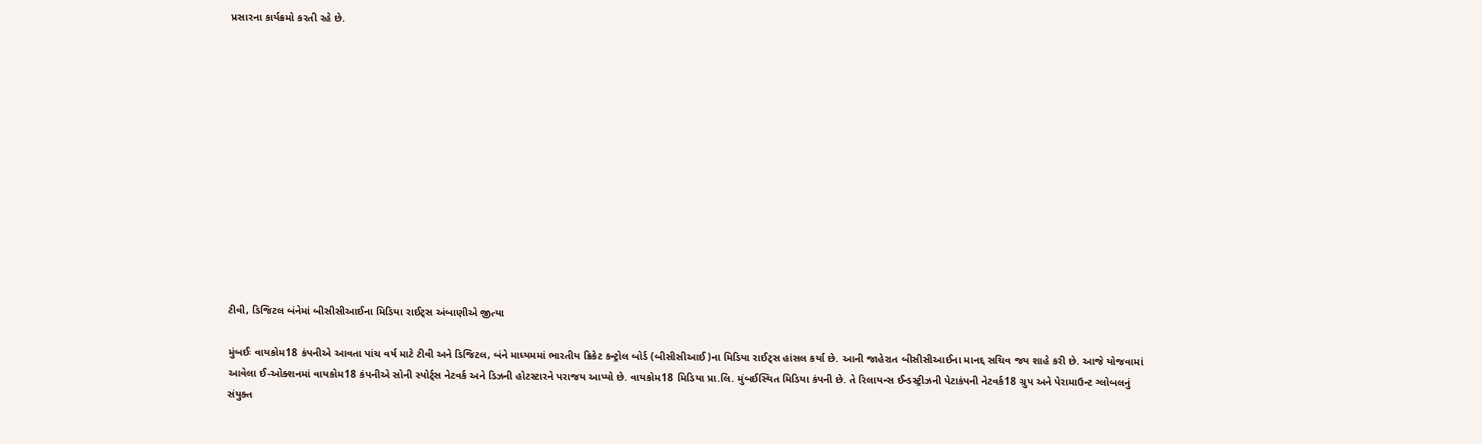પ્રસારના કાર્યક્રમો કરતી રહે છે.













ટીવી, ડિજિટલ બંનેમાં બીસીસીઆઈના મિડિયા રાઈટ્સ અંબાણીએ જીત્યા

મુંબઈઃ વાયકોમ18 કંપનીએ આવતા પાંચ વર્ષ માટે ટીવી અને ડિજિટલ, બંને માધ્યમમાં ભારતીય ક્રિકેટ કન્ટ્રોલ બોર્ડ (બીસીસીઆઈ)ના મિડિયા રાઈટ્સ હાંસલ કર્યા છે. આની જાહેરાત બીસીસીઆઈના માનદ્દ સચિવ જય શાહે કરી છે. આજે યોજવામાં આવેલા ઈ-ઓક્શનમાં વાયકોમ18 કંપનીએ સોની સ્પોર્ટ્સ નેટવર્ક અને ડિઝની હોટસ્ટારને પરાજય આપ્યો છે. વાયકોમ18 મિડિયા પ્રા.લિ. મુંબઈસ્થિત મિડિયા કંપની છે. તે રિલાયન્સ ઈન્ડસ્ટ્રીઝની પેટાકંપની નેટવર્ક18 ગ્રુપ અને પેરામાઉન્ટ ગ્લોબલનું સંયુક્ત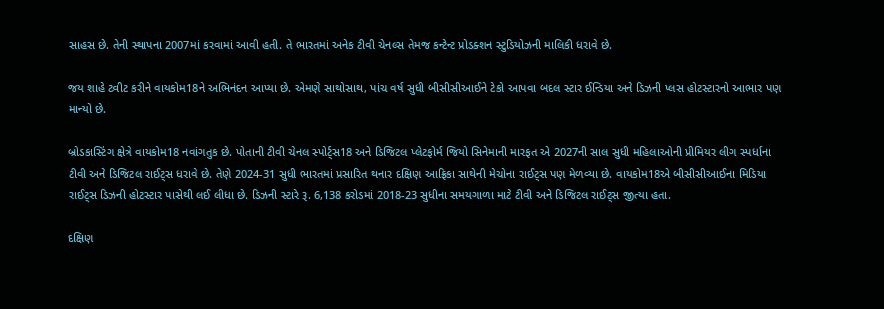સાહસ છે. તેની સ્થાપના 2007માં કરવામાં આવી હતી. તે ભારતમાં અનેક ટીવી ચેનલ્સ તેમજ કન્ટેન્ટ પ્રોડક્શન સ્ટુડિયોઝની માલિકી ધરાવે છે.

જય શાહે ટ્વીટ કરીને વાયકોમ18ને અભિનંદન આપ્યા છે. એમણે સાથોસાથ, પાંચ વર્ષ સુધી બીસીસીઆઈને ટેકો આપવા બદલ સ્ટાર ઈન્ડિયા અને ડિઝની પ્લસ હોટસ્ટારનો આભાર પણ માન્યો છે.

બ્રોડકાસ્ટિંગ ક્ષેત્રે વાયકોમ18 નવાંગતુક છે. પોતાની ટીવી ચેનલ સ્પોર્ટ્સ18 અને ડિજિટલ પ્લેટફોર્મ જિયો સિનેમાની મારફત એ 2027ની સાલ સુધી મહિલાઓની પ્રીમિયર લીગ સ્પર્ધાના ટીવી અને ડિજિટલ રાઈટ્સ ધરાવે છે. તેણે 2024-31 સુધી ભારતમાં પ્રસારિત થનાર દક્ષિણ આફ્રિકા સાથેની મેચોના રાઈટ્સ પણ મેળવ્યા છે. વાયકોમ18એ બીસીસીઆઈના મિડિયા રાઈટ્સ ડિઝની હોટસ્ટાર પાસેથી લઈ લીધા છે. ડિઝની સ્ટારે રૂ. 6,138 કરોડમાં 2018-23 સુધીના સમયગાળા માટે ટીવી અને ડિજિટલ રાઈટ્સ જીત્યા હતા.

દક્ષિણ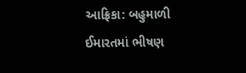આફ્રિકા: બહુમાળી ઈમારતમાં ભીષણ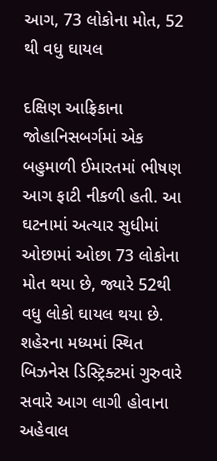આગ, 73 લોકોના મોત, 52 થી વધુ ઘાયલ

દક્ષિણ આફ્રિકાના જોહાનિસબર્ગમાં એક બહુમાળી ઈમારતમાં ભીષણ આગ ફાટી નીકળી હતી. આ ઘટનામાં અત્યાર સુધીમાં ઓછામાં ઓછા 73 લોકોના મોત થયા છે, જ્યારે 52થી વધુ લોકો ઘાયલ થયા છે. શહેરના મધ્યમાં સ્થિત બિઝનેસ ડિસ્ટ્રિક્ટમાં ગુરુવારે સવારે આગ લાગી હોવાના અહેવાલ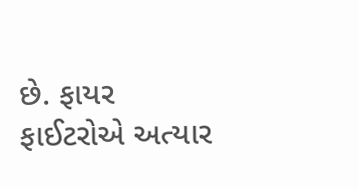છે. ફાયર ફાઈટરોએ અત્યાર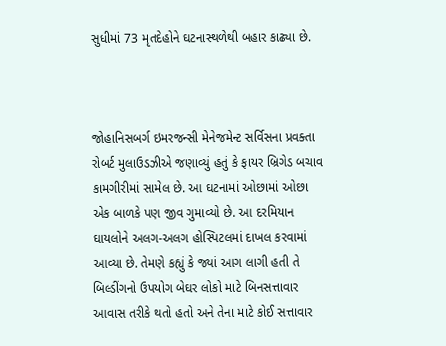સુધીમાં 73 મૃતદેહોને ઘટનાસ્થળેથી બહાર કાઢ્યા છે.



જોહાનિસબર્ગ ઇમરજન્સી મેનેજમેન્ટ સર્વિસના પ્રવક્તા રોબર્ટ મુલાઉડઝીએ જણાવ્યું હતું કે ફાયર બ્રિગેડ બચાવ કામગીરીમાં સામેલ છે. આ ઘટનામાં ઓછામાં ઓછા એક બાળકે પણ જીવ ગુમાવ્યો છે. આ દરમિયાન ઘાયલોને અલગ-અલગ હોસ્પિટલમાં દાખલ કરવામાં આવ્યા છે. તેમણે કહ્યું કે જ્યાં આગ લાગી હતી તે બિલ્ડીંગનો ઉપયોગ બેઘર લોકો માટે બિનસત્તાવાર આવાસ તરીકે થતો હતો અને તેના માટે કોઈ સત્તાવાર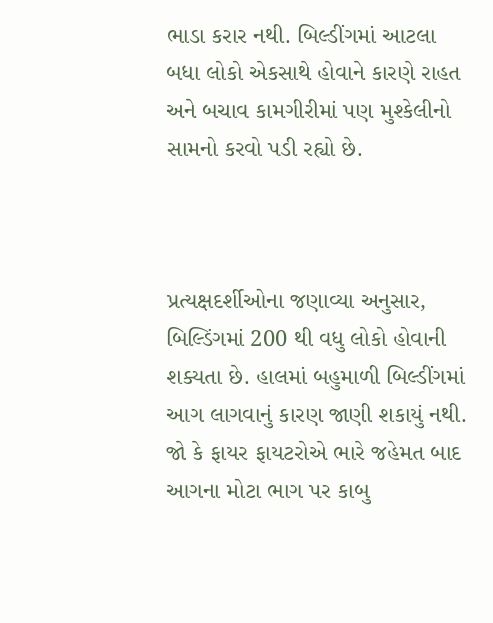ભાડા કરાર નથી. બિલ્ડીંગમાં આટલા બધા લોકો એકસાથે હોવાને કારણે રાહત અને બચાવ કામગીરીમાં પણ મુશ્કેલીનો સામનો કરવો પડી રહ્યો છે.



પ્રત્યક્ષદર્શીઓના જણાવ્યા અનુસાર, બિલ્ડિંગમાં 200 થી વધુ લોકો હોવાની શક્યતા છે. હાલમાં બહુમાળી બિલ્ડીંગમાં આગ લાગવાનું કારણ જાણી શકાયું નથી. જો કે ફાયર ફાયટરોએ ભારે જહેમત બાદ આગના મોટા ભાગ પર કાબુ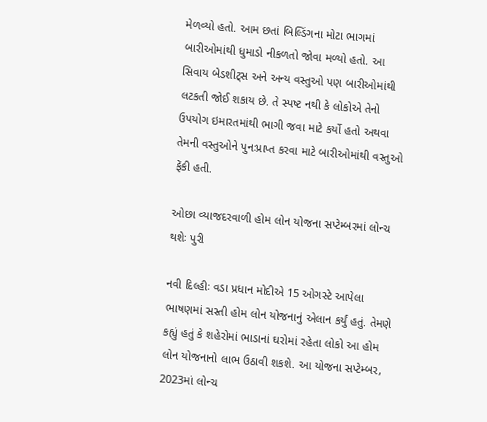મેળવ્યો હતો. આમ છતાં બિલ્ડિંગના મોટા ભાગમાં બારીઓમાંથી ધુમાડો નીકળતો જોવા મળ્યો હતો. આ સિવાય બેડશીટ્સ અને અન્ય વસ્તુઓ પણ બારીઓમાંથી લટકતી જોઈ શકાય છે. તે સ્પષ્ટ નથી કે લોકોએ તેનો ઉપયોગ ઇમારતમાંથી ભાગી જવા માટે કર્યો હતો અથવા તેમની વસ્તુઓને પુનઃપ્રાપ્ત કરવા માટે બારીઓમાંથી વસ્તુઓ ફેંકી હતી.

ઓછા વ્યાજદરવાળી હોમ લોન યોજના સપ્ટેમ્બરમાં લોન્ચ થશેઃ પુરી

નવી દિલ્હીઃ વડા પ્રધાન મોદીએ 15 ઓગસ્ટે આપેલા ભાષણમાં સસ્તી હોમ લોન યોજનાનું એલાન કર્યું હતું. તેમણે કહ્યું હતું કે શહેરોમાં ભાડાનાં ઘરોમાં રહેતા લોકો આ હોમ લોન યોજનાનો લાભ ઉઠાવી શકશે. આ યોજના સપ્ટેમ્બર, 2023માં લોન્ચ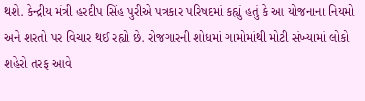થશે. કેન્દ્રીય મંત્રી હરદીપ સિંહ પુરીએ પત્રકાર પરિષદમાં કહ્યું હતું કે આ યોજનાના નિયમો અને શરતો પર વિચાર થઈ રહ્યો છે. રોજગારની શોધમાં ગામોમાંથી મોટી સંખ્યામાં લોકો શહેરો તરફ આવે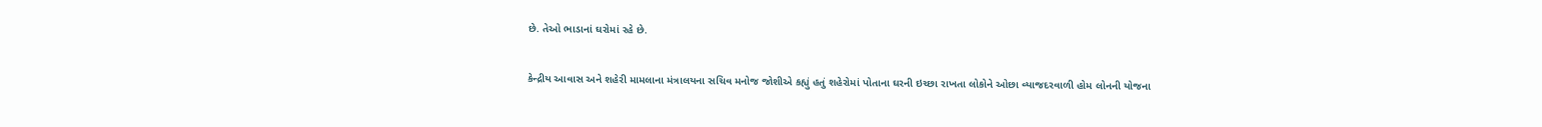છે. તેઓ ભાડાનાં ઘરોમાં રહે છે.

કેન્દ્રીય આવાસ અને શહેરી મામલાના મંત્રાલયના સચિવ મનોજ જોશીએ કહ્યું હતું શહેરોમાં પોતાના ઘરની ઇચ્છા રાખતા લોકોને ઓછા વ્યાજદરવાળી હોમ લોનની યોજના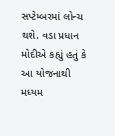સપ્ટેમ્બરમાં લોન્ચ થશે. વડા પ્રધાન મોદીએ કહ્યું હતું કે આ યોજનાથી મધ્યમ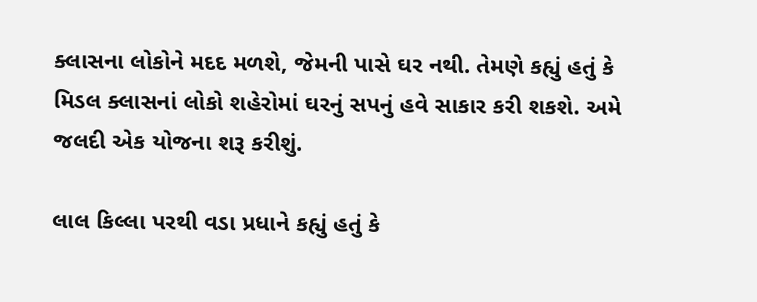ક્લાસના લોકોને મદદ મળશે, જેમની પાસે ઘર નથી. તેમણે કહ્યું હતું કે મિડલ ક્લાસનાં લોકો શહેરોમાં ઘરનું સપનું હવે સાકાર કરી શકશે. અમે જલદી એક યોજના શરૂ કરીશું.

લાલ કિલ્લા પરથી વડા પ્રધાને કહ્યું હતું કે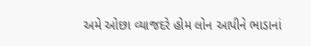અમે ઓછા વ્યાજદરે હોમ લોન આપીને ભાડાનાં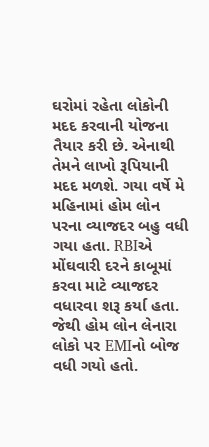ઘરોમાં રહેતા લોકોની મદદ કરવાની યોજના તૈયાર કરી છે. એનાથી તેમને લાખો રૂપિયાની મદદ મળશે. ગયા વર્ષે મે મહિનામાં હોમ લોન પરના વ્યાજદર બહુ વધી ગયા હતા. RBIએ મોંઘવારી દરને કાબૂમાં કરવા માટે વ્યાજદર વધારવા શરૂ કર્યા હતા. જેથી હોમ લોન લેનારા લોકો પર EMIનો બોજ વધી ગયો હતો.